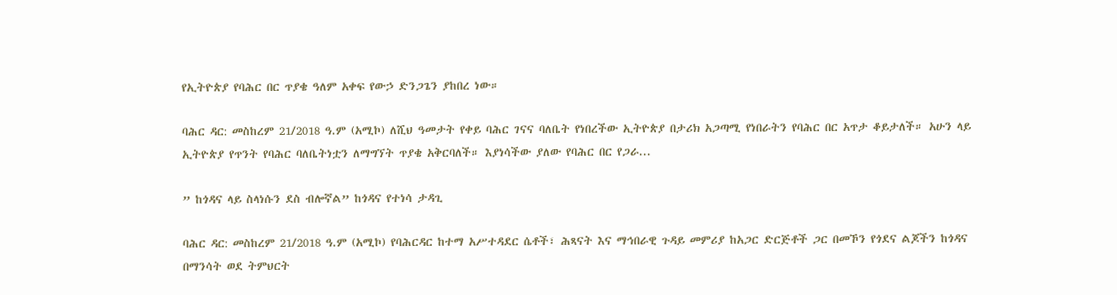የኢትዮጵያ የባሕር በር ጥያቄ ዓለም አቀፍ የውኃ ድንጋጌን ያከበረ ነው።

ባሕር ዳር: መስከረም 21/2018 ዓ.ም (አሚኮ) ለሺህ ዓመታት የቀይ ባሕር ገናና ባለቤት የነበረችው ኢትዮጵያ በታሪክ አጋጣሚ የነበራትን የባሕር በር አጥታ ቆይታለች። አሁን ላይ ኢትዮጵያ የጥንት የባሕር ባለቤትነቷን ለማግኘት ጥያቄ አቅርባለች። እያነሳችው ያለው የባሕር በር የጋራ...

” ከጎዳና ላይ ስላነሱን ደስ ብሎኛል” ከጎዳና የተነሳ ታዳጊ

ባሕር ዳር: መስከረም 21/2018 ዓ.ም (አሚኮ) የባሕርዳር ከተማ አሥተዳደር ሴቶች፣ ሕጻናት እና ማኅበራዊ ጉዳይ መምሪያ ከአጋር ድርጅቶች ጋር በመኾን የጎደና ልጆችን ከጎዳና በማንሳት ወደ ትምህርት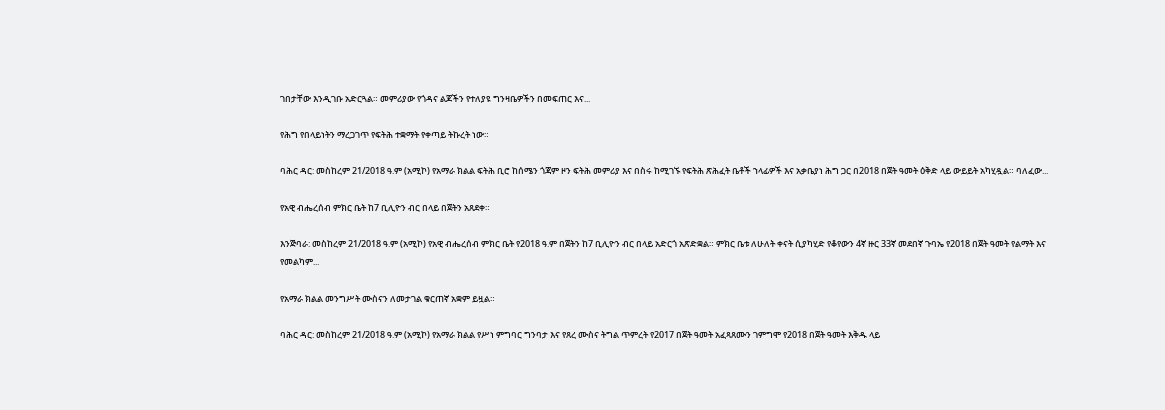ገበታቸው እንዲገቡ አድርጓል። መምሪያው የጎዳና ልጆችን የተለያዩ ግንዛቤዎችን በመፍጠር እና...

የሕግ የበላይነትን ማረጋገጥ የፍትሕ ተቋማት የቀጣይ ትኩረት ነው።

ባሕር ዳር: መስከረም 21/2018 ዓ.ም (አሚኮ) የአማራ ክልል ፍትሕ ቢሮ ከሰሜን ጎጃም ዞን ፍትሕ መምሪያ እና በስሩ ከሚገኙ የፍትሕ ጽሕፈት ቤቶች ኀላፊዎች እና አቃቤያነ ሕግ ጋር በ2018 በጀት ዓመት ዕቅድ ላይ ውይይት አካሂዷል። ባለፈው...

የአዊ ብሔረሰብ ምክር ቤት ከ7 ቢሊዮን ብር በላይ በጀትን አጸደቀ።

እንጅባራ: መስከረም 21/2018 ዓ.ም (አሚኮ) የአዊ ብሔረሰብ ምክር ቤት የ2018 ዓ.ም በጀትን ከ7 ቢሊዮን ብር በላይ አድርጎ አጽድቋል። ምክር ቤቱ ለሁለት ቀናት ሲያካሂድ የቆየውን 4ኛ ዙር 33ኛ መደበኛ ጉባኤ የ2018 በጀት ዓመት የልማት እና የመልካም...

የአማራ ክልል መንግሥት ሙስናን ለመታገል ቁርጠኛ አቋም ይዟል።

ባሕር ዳር: መስከረም 21/2018 ዓ.ም (አሚኮ) የአማራ ክልል የሥነ ምግባር ግንባታ እና የጸረ ሙስና ትግል ጥምረት የ2017 በጀት ዓመት አፈጻጸሙን ገምግሞ የ2018 በጀት ዓመት እቅዱ ላይ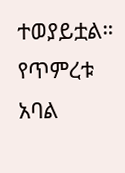ተወያይቷል። የጥምረቱ አባል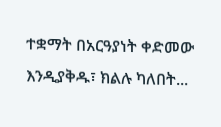ተቋማት በአርዓያነት ቀድመው እንዲያቅዱ፣ ክልሉ ካለበት...